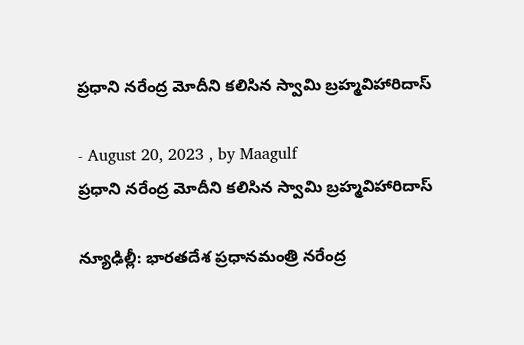ప్రధాని నరేంద్ర మోదీని కలిసిన స్వామి బ్రహ్మవిహారిదాస్

- August 20, 2023 , by Maagulf
ప్రధాని నరేంద్ర మోదీని కలిసిన స్వామి బ్రహ్మవిహారిదాస్

న్యూఢిల్లీ: భారతదేశ ప్రధానమంత్రి నరేంద్ర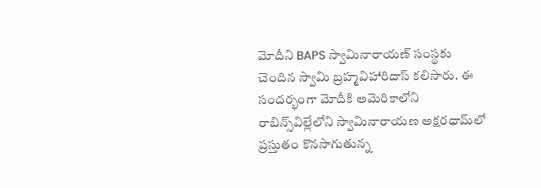మోదీని BAPS స్వామినారాయణ్ సంస్థకు చెందిన స్వామి బ్రహ్మవిహారిదాస్ కలిసారు. ఈ సందర్భంగా మోదీకి అమెరికాలోని రాబిన్స్‌విల్లేలోని స్వామినారాయణ అక్షరధామ్‌లో ప్రస్తుతం కొనసాగుతున్న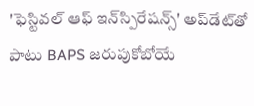'ఫెస్టివల్ ఆఫ్ ఇన్‌స్పిరేషన్స్' అప్‌డేట్‌తో పాటు BAPS జరుపుకోబోయే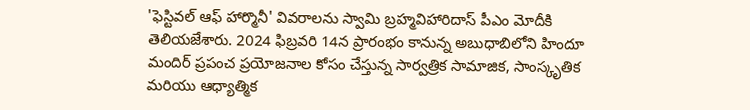'ఫెస్టివల్ ఆఫ్ హార్మొనీ' వివరాలను స్వామి బ్రహ్మవిహారిదాస్ పీఎం మోదీకి తెలియజేశారు. 2024 ఫిబ్రవరి 14న ప్రారంభం కానున్న అబుధాబిలోని హిందూ మందిర్ ప్రపంచ ప్రయోజనాల కోసం చేస్తున్న సార్వత్రిక సామాజిక, సాంస్కృతిక మరియు ఆధ్యాత్మిక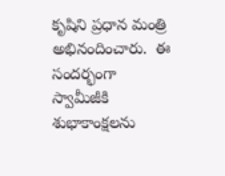కృషిని ప్రధాన మంత్రి అభినందించారు.  ఈ సందర్భంగా స్వామీజీకి శుభాకాంక్షలను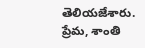తెలియజేశారు. ప్రేమ, శాంతి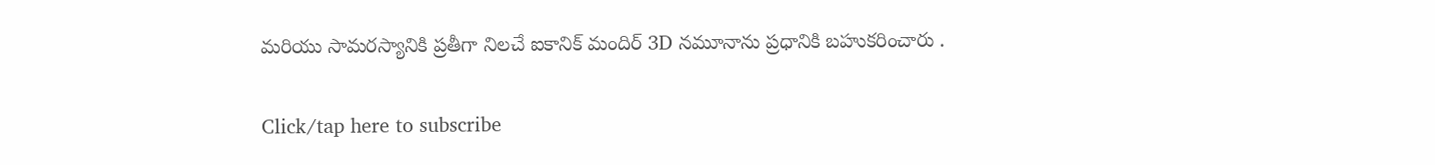మరియు సామరస్యానికి ప్రతీగా నిలచే ఐకానిక్ మందిర్ 3D నమూనాను ప్రధానికి బహుకరించారు .

Click/tap here to subscribe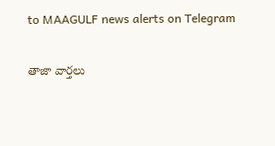to MAAGULF news alerts on Telegram

తాజా వార్తలు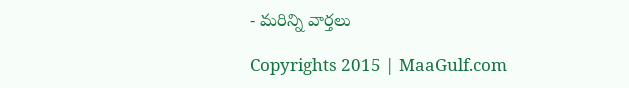- మరిన్ని వార్తలు

Copyrights 2015 | MaaGulf.com